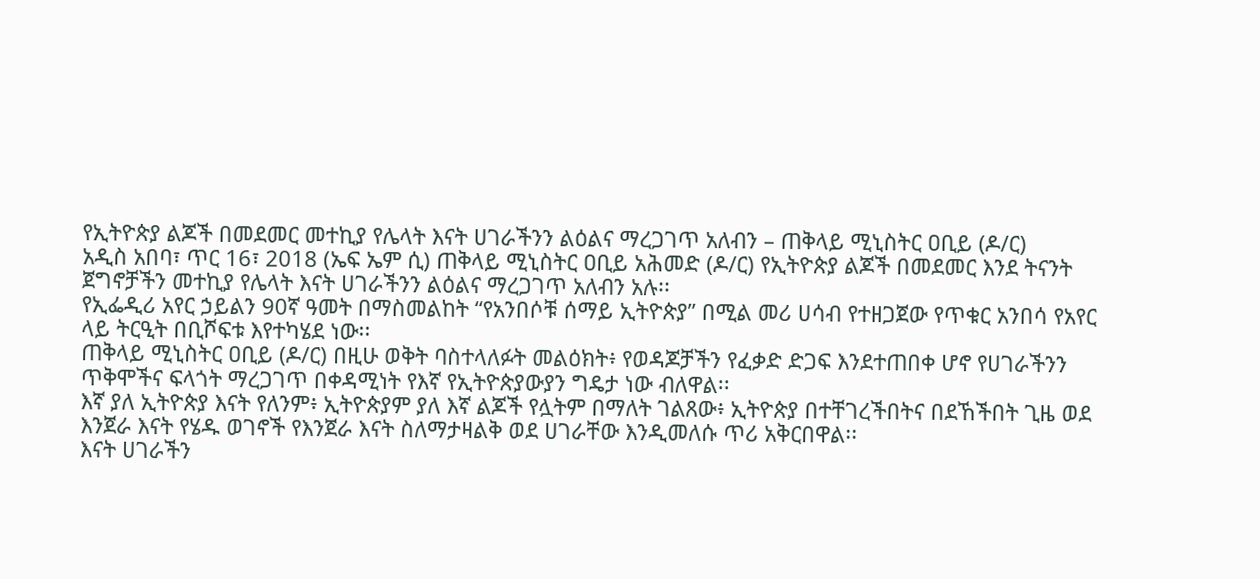የኢትዮጵያ ልጆች በመደመር መተኪያ የሌላት እናት ሀገራችንን ልዕልና ማረጋገጥ አለብን – ጠቅላይ ሚኒስትር ዐቢይ (ዶ/ር)
አዲስ አበባ፣ ጥር 16፣ 2018 (ኤፍ ኤም ሲ) ጠቅላይ ሚኒስትር ዐቢይ አሕመድ (ዶ/ር) የኢትዮጵያ ልጆች በመደመር እንደ ትናንት ጀግኖቻችን መተኪያ የሌላት እናት ሀገራችንን ልዕልና ማረጋገጥ አለብን አሉ፡፡
የኢፌዲሪ አየር ኃይልን 90ኛ ዓመት በማስመልከት “የአንበሶቹ ሰማይ ኢትዮጵያ” በሚል መሪ ሀሳብ የተዘጋጀው የጥቁር አንበሳ የአየር ላይ ትርዒት በቢሾፍቱ እየተካሄደ ነው፡፡
ጠቅላይ ሚኒስትር ዐቢይ (ዶ/ር) በዚሁ ወቅት ባስተላለፉት መልዕክት፥ የወዳጆቻችን የፈቃድ ድጋፍ እንደተጠበቀ ሆኖ የሀገራችንን ጥቅሞችና ፍላጎት ማረጋገጥ በቀዳሚነት የእኛ የኢትዮጵያውያን ግዴታ ነው ብለዋል፡፡
እኛ ያለ ኢትዮጵያ እናት የለንም፥ ኢትዮጵያም ያለ እኛ ልጆች የሏትም በማለት ገልጸው፥ ኢትዮጵያ በተቸገረችበትና በደኸችበት ጊዜ ወደ እንጀራ እናት የሄዱ ወገኖች የእንጀራ እናት ስለማታዛልቅ ወደ ሀገራቸው እንዲመለሱ ጥሪ አቅርበዋል፡፡
እናት ሀገራችን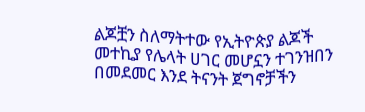ልጆቿን ስለማትተው የኢትዮጵያ ልጆች መተኪያ የሌላት ሀገር መሆኗን ተገንዝበን በመደመር እንደ ትናንት ጀግኖቻችን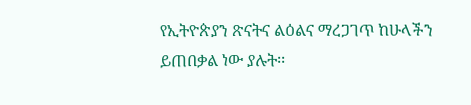የኢትዮጵያን ጽናትና ልዕልና ማረጋገጥ ከሁላችን ይጠበቃል ነው ያሉት፡፡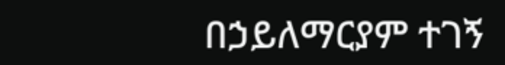በኃይለማርያም ተገኝ